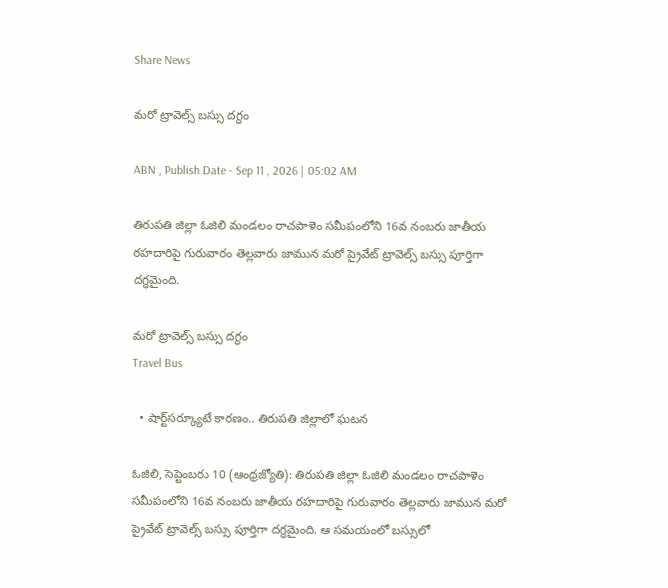Share News

మరో ట్రావెల్స్‌ బస్సు దగ్ధం

ABN , Publish Date - Sep 11 , 2026 | 05:02 AM

తిరుపతి జిల్లా ఓజిలి మండలం రాచపాళెం సమీపంలోని 16వ నంబరు జాతీయ రహదారిపై గురువారం తెల్లవారు జామున మరో ప్రైవేట్‌ ట్రావెల్స్‌ బస్సు పూర్తిగా దగ్ధమైంది.

మరో ట్రావెల్స్‌ బస్సు దగ్ధం
Travel Bus

  • షార్ట్‌సర్క్యూటే కారణం.. తిరుపతి జిల్లాలో ఘటన

ఓజిలి, సెప్టెంబరు 10 (ఆంధ్రజ్యోతి): తిరుపతి జిల్లా ఓజిలి మండలం రాచపాళెం సమీపంలోని 16వ నంబరు జాతీయ రహదారిపై గురువారం తెల్లవారు జామున మరో ప్రైవేట్‌ ట్రావెల్స్‌ బస్సు పూర్తిగా దగ్ధమైంది. ఆ సమయంలో బస్సులో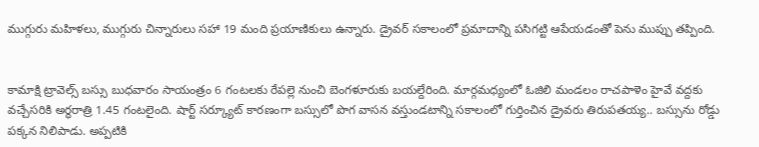ముగ్గురు మహిళలు, ముగ్గురు చిన్నారులు సహా 19 మంది ప్రయాణికులు ఉన్నారు. డ్రైవర్‌ సకాలంలో ప్రమాదాన్ని పసిగట్టి ఆపేయడంతో పెను ముప్పు తప్పింది.


కామాక్షి ట్రావెల్స్‌ బస్సు బుధవారం సాయంత్రం 6 గంటలకు రేపల్లె నుంచి బెంగళూరుకు బయల్దేరింది. మార్గమధ్యంలో ఓజిలి మండలం రాచపాళెం హైవే వద్దకు వచ్చేసరికి అర్ధరాత్రి 1.45 గంటలైంది. షార్ట్‌ సర్క్యూట్‌ కారణంగా బస్సులో పొగ వాసన వస్తుండటాన్ని సకాలంలో గుర్తించిన డ్రైవరు తిరుపతయ్య.. బస్సును రోడ్డు పక్కన నిలిపాడు. అప్పటికి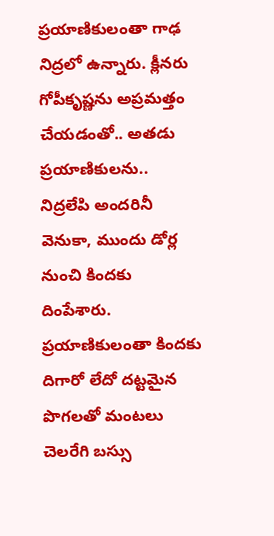ప్రయాణికులంతా గాఢ నిద్రలో ఉన్నారు. క్లీనరు గోపీకృష్ణను అప్రమత్తం చేయడంతో.. అతడు ప్రయాణికులను.. నిద్రలేపి అందరినీ వెనుకా, ముందు డోర్ల నుంచి కిందకు దింపేశారు. ప్రయాణికులంతా కిందకు దిగారో లేదో దట్టమైన పొగలతో మంటలు చెలరేగి బస్సు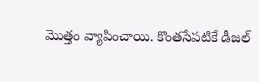మొత్తం వ్యాపించాయి. కొంతసేపటికే డీజల్‌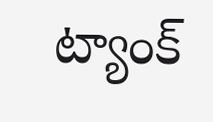ట్యాంక్‌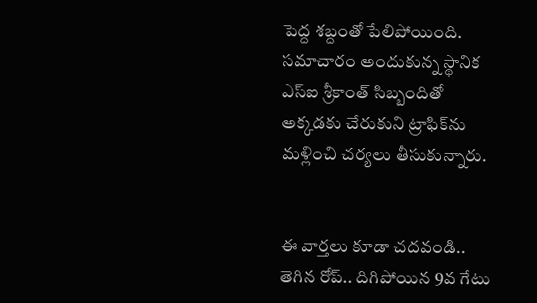పెద్ద శబ్దంతో పేలిపోయింది. సమాచారం అందుకున్న స్థానిక ఎస్‌ఐ శ్రీకాంత్‌ సిబ్బందితో అక్కడకు చేరుకుని ట్రాఫిక్‌ను మళ్లించి చర్యలు తీసుకున్నారు.


ఈ వార్తలు కూడా చదవండి..
తెగిన రోప్‌.. దిగిపోయిన 9వ గేటు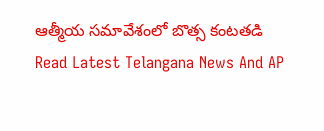ఆత్మీయ సమావేశంలో బొత్స కంటతడి
Read Latest Telangana News And AP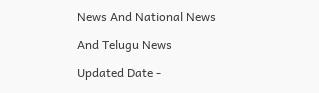News And National News

And Telugu News

Updated Date -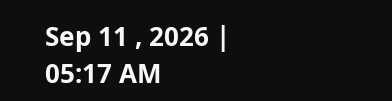Sep 11 , 2026 | 05:17 AM